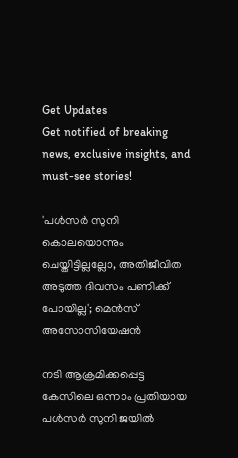Get Updates
Get notified of breaking news, exclusive insights, and must-see stories!

'പൾസർ സുനി കൊലയൊന്നും ചെയ്തിട്ടില്ലല്ലോ, അതിജീവിത അടുത്ത ദിവസം പണിക്ക് പോയില്ല'; മെൻസ് അസോസിയേഷൻ

നടി ആക്രമിക്കപ്പെട്ട കേസിലെ ഒന്നാം പ്രതിയായ പൾസർ സുനി ജയിൽ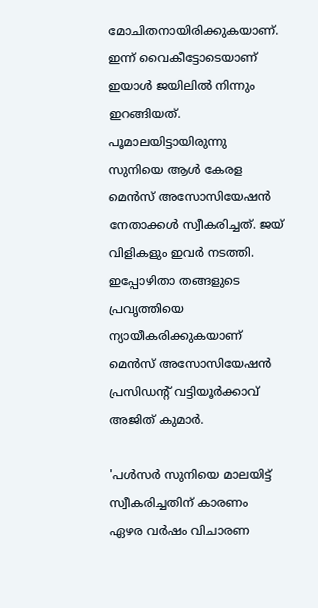മോചിതനായിരിക്കുകയാണ്. ഇന്ന് വൈകീട്ടോടെയാണ് ഇയാൾ ജയിലിൽ നിന്നും ഇറങ്ങിയത്. പൂമാലയിട്ടായിരുന്നു സുനിയെ ആള്‍ കേരള മെന്‍സ് അസോസിയേഷന്‍ നേതാക്കൾ സ്വീകരിച്ചത്. ജയ് വിളികളും ഇവർ നടത്തി. ഇപ്പോഴിതാ തങ്ങളുടെ പ്രവൃത്തിയെ ന്യായീകരിക്കുകയാണ് മെൻസ് അസോസിയേഷൻ പ്രസിഡന്റ് വട്ടിയൂർക്കാവ് അജിത് കുമാർ.

'പൾസർ സുനിയെ മാലയിട്ട് സ്വീകരിച്ചതിന് കാരണം ഏഴര വർഷം വിചാരണ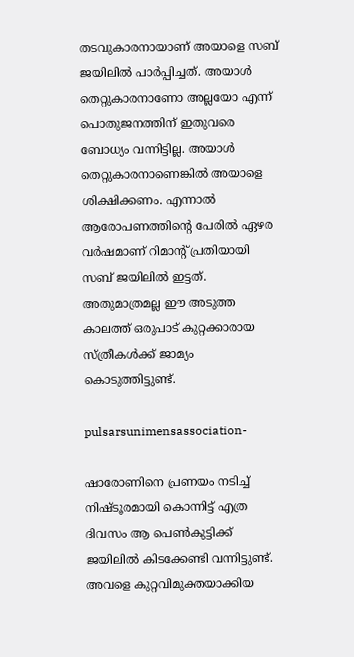തടവുകാരനായാണ് അയാളെ സബ് ജയിലിൽ പാർപ്പിച്ചത്. അയാൾ തെറ്റുകാരനാണോ അല്ലയോ എന്ന് പൊതുജനത്തിന് ഇതുവരെ ബോധ്യം വന്നിട്ടില്ല. അയാൾ തെറ്റുകാരനാണെങ്കിൽ അയാളെ ശിക്ഷിക്കണം. എന്നാൽ ആരോപണത്തിന്റെ പേരിൽ ഏഴര വർഷമാണ് റിമാന്റ് പ്രതിയായി സബ് ജയിലിൽ ഇട്ടത്. അതുമാത്രമല്ല ഈ അടുത്ത കാലത്ത് ഒരുപാട് കുറ്റക്കാരായ സ്ത്രീകൾക്ക് ജാമ്യം കൊടുത്തിട്ടുണ്ട്.

pulsarsunimensassociation-

ഷാരോണിനെ പ്രണയം നടിച്ച് നിഷ്ടൂരമായി കൊന്നിട്ട് എത്ര ദിവസം ആ പെൺകുട്ടിക്ക് ജയിലിൽ കിടക്കേണ്ടി വന്നിട്ടുണ്ട്. അവളെ കുറ്റവിമുക്തയാക്കിയ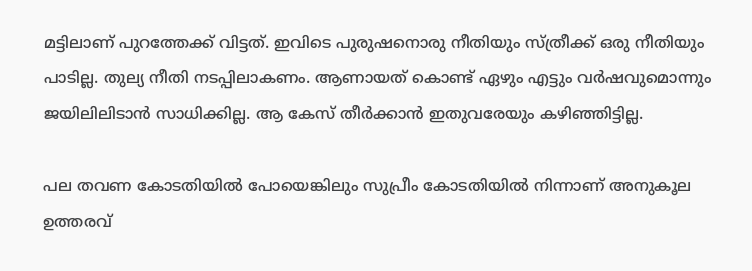മട്ടിലാണ് പുറത്തേക്ക് വിട്ടത്. ഇവിടെ പുരുഷനൊരു നീതിയും സ്ത്രീക്ക് ഒരു നീതിയും പാടില്ല. തുല്യ നീതി നടപ്പിലാകണം. ആണായത് കൊണ്ട് ഏഴും എട്ടും വർഷവുമൊന്നും ജയിലിലിടാൻ സാധിക്കില്ല. ആ കേസ് തീർക്കാൻ ഇതുവരേയും കഴിഞ്ഞിട്ടില്ല.

പല തവണ കോടതിയിൽ പോയെങ്കിലും സുപ്രീം കോടതിയിൽ നിന്നാണ് അനുകൂല ഉത്തരവ്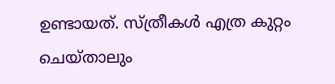ഉണ്ടായത്. സ്ത്രീകൾ എത്ര കുറ്റം ചെയ്താലും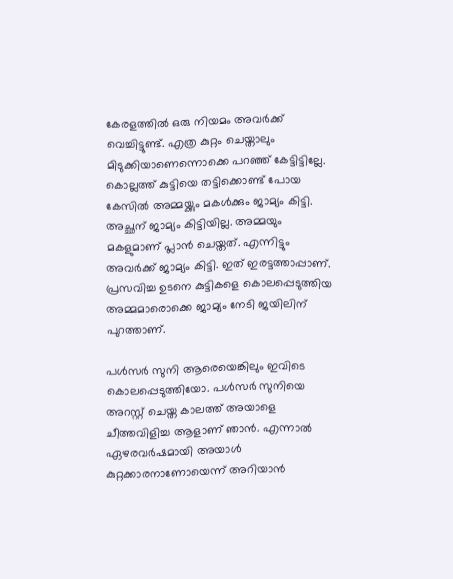കേരളത്തിൽ ഒരു നിയമം അവർക്ക് വെച്ചിട്ടുണ്ട്. എത്ര കുറ്റം ചെയ്താലും മിടുക്കിയാണെന്നൊക്കെ പറഞ്ഞ് കേട്ടിട്ടില്ലേ. കൊല്ലത്ത് കുട്ടിയെ തട്ടിക്കൊണ്ട് പോയ കേസിൽ അമ്മയ്ക്കും മകൾക്കും ജാമ്യം കിട്ടി. അച്ഛന് ജാമ്യം കിട്ടിയില്ല. അമ്മയും മകളുമാണ് പ്ലാൻ ചെയ്തത്. എന്നിട്ടും അവർക്ക് ജാമ്യം കിട്ടി. ഇത് ഇരട്ടത്താപ്പാണ്. പ്രസവിച്ച ഉടനെ കുട്ടികളെ കൊലപ്പെടുത്തിയ അമ്മമാരൊക്കെ ജാമ്യം നേടി ജയിലിന് പുറത്താണ്.

പൾസർ സുനി ആരെയെങ്കിലും ഇവിടെ കൊലപ്പെടുത്തിയോ. പൾസർ സുനിയെ അറസ്റ്റ് ചെയ്ത കാലത്ത് അയാളെ ചീത്തവിളിച്ച ആളാണ് ഞാൻ. എന്നാൽ ഏഴരവർഷമായി അയാൾ കുറ്റക്കാരനാണോയെന്ന് അറിയാൻ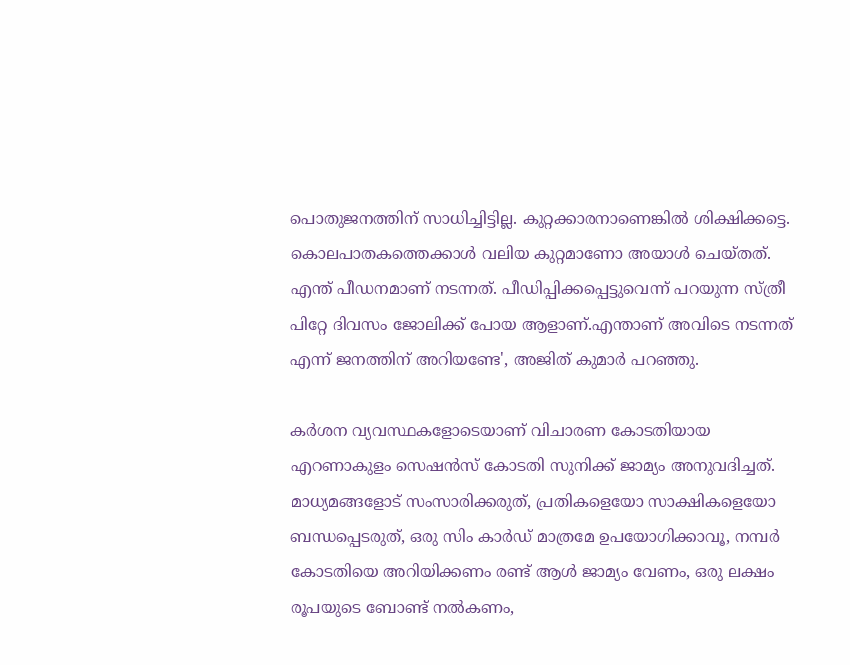പൊതുജനത്തിന് സാധിച്ചിട്ടില്ല. കുറ്റക്കാരനാണെങ്കിൽ ശിക്ഷിക്കട്ടെ. കൊലപാതകത്തെക്കാൾ വലിയ കുറ്റമാണോ അയാൾ ചെയ്തത്. എന്ത് പീഡനമാണ് നടന്നത്. പീഡിപ്പിക്കപ്പെട്ടുവെന്ന് പറയുന്ന സ്ത്രീ പിറ്റേ ദിവസം ജോലിക്ക് പോയ ആളാണ്.എന്താണ് അവിടെ നടന്നത് എന്ന് ജനത്തിന് അറിയണ്ടേ', അജിത് കുമാർ പറഞ്ഞു.

കർശന വ്യവസ്ഥകളോടെയാണ് വിചാരണ കോടതിയായ എറണാകുളം സെഷൻസ് കോടതി സുനിക്ക് ജാമ്യം അനുവദിച്ചത്. മാധ്യമങ്ങളോട് സംസാരിക്കരുത്, പ്രതികളെയോ സാക്ഷികളെയോ ബന്ധപ്പെടരുത്, ഒരു സിം കാർഡ് മാത്രമേ ഉപയോഗിക്കാവൂ, നമ്പർ കോടതിയെ അറിയിക്കണം രണ്ട് ആൾ ജാമ്യം വേണം, ഒരു ലക്ഷം രൂപയുടെ ബോണ്ട് നൽകണം,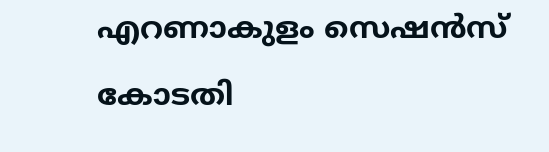എറണാകുളം സെഷൻസ് കോടതി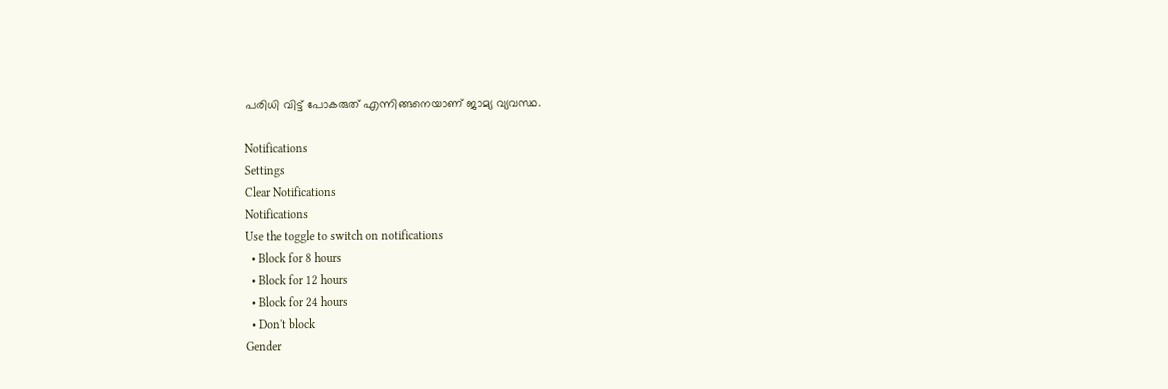പരിധി വിട്ട് പോകരുത് എന്നിങ്ങനെയാണ് ജാമ്യ വ്യവസ്ഥ.

Notifications
Settings
Clear Notifications
Notifications
Use the toggle to switch on notifications
  • Block for 8 hours
  • Block for 12 hours
  • Block for 24 hours
  • Don't block
Gender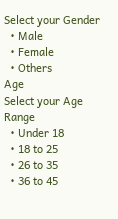Select your Gender
  • Male
  • Female
  • Others
Age
Select your Age Range
  • Under 18
  • 18 to 25
  • 26 to 35
  • 36 to 45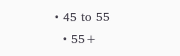• 45 to 55
  • 55+